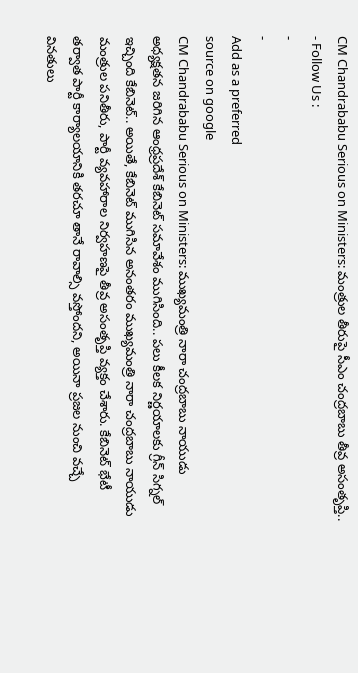CM Chandrababu Serious on Ministers: మంత్రుల తీరుపై సీఎం చంద్రబాబు తీవ్ర అసంతృప్తి..
- Follow Us :
-
-
Add as a preferred
source on google
CM Chandrababu Serious on Ministers: ముఖ్యమంత్రి నారా చంద్రబాబు నాయుడు అధ్యక్షతన జరిగిన ఆంధ్రప్రదేశ్ కేబినెట్ సమావేశం ముగిసింది.. పలు కీలక నిర్ణయాలకు గ్రీన్ సిగ్నల్ ఇచ్చింది కేబినెట్.. అయితే, కేబినెట్ ముగిసిన అనంతరం ముఖ్యమంత్రి నారా చంద్రబాబు నాయుడు మంత్రుల పనితీరు, పార్టీ వ్యవహారాల నిర్వహణపై తీవ్ర అసంతృప్తి వ్యక్తం చేశారు. కేబినెట్ భేటీ తర్వాత పార్టీ కార్యాలయానికి తరచూ తానే రావాల్సి వస్తోందని, అయినా ప్రజల నుంచి వచ్చే వినతులు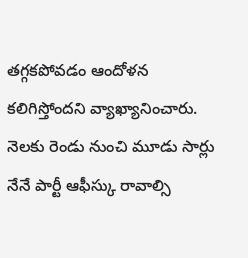తగ్గకపోవడం ఆందోళన కలిగిస్తోందని వ్యాఖ్యానించారు. నెలకు రెండు నుంచి మూడు సార్లు నేనే పార్టీ ఆఫీస్కు రావాల్సి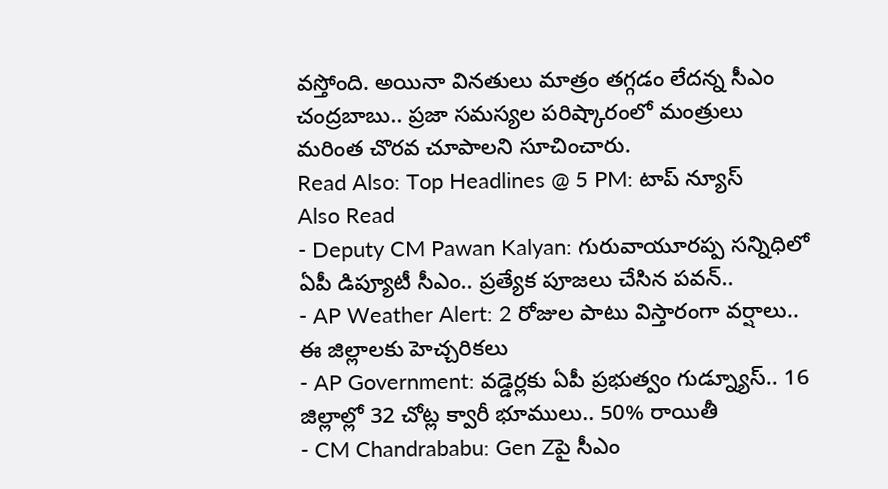వస్తోంది. అయినా వినతులు మాత్రం తగ్గడం లేదన్న సీఎం చంద్రబాబు.. ప్రజా సమస్యల పరిష్కారంలో మంత్రులు మరింత చొరవ చూపాలని సూచించారు.
Read Also: Top Headlines @ 5 PM: టాప్ న్యూస్
Also Read
- Deputy CM Pawan Kalyan: గురువాయూరప్ప సన్నిధిలో ఏపీ డిప్యూటీ సీఎం.. ప్రత్యేక పూజలు చేసిన పవన్..
- AP Weather Alert: 2 రోజుల పాటు విస్తారంగా వర్షాలు.. ఈ జిల్లాలకు హెచ్చరికలు
- AP Government: వడ్డెర్లకు ఏపీ ప్రభుత్వం గుడ్న్యూస్.. 16 జిల్లాల్లో 32 చోట్ల క్వారీ భూములు.. 50% రాయితీ
- CM Chandrababu: Gen Zపై సీఎం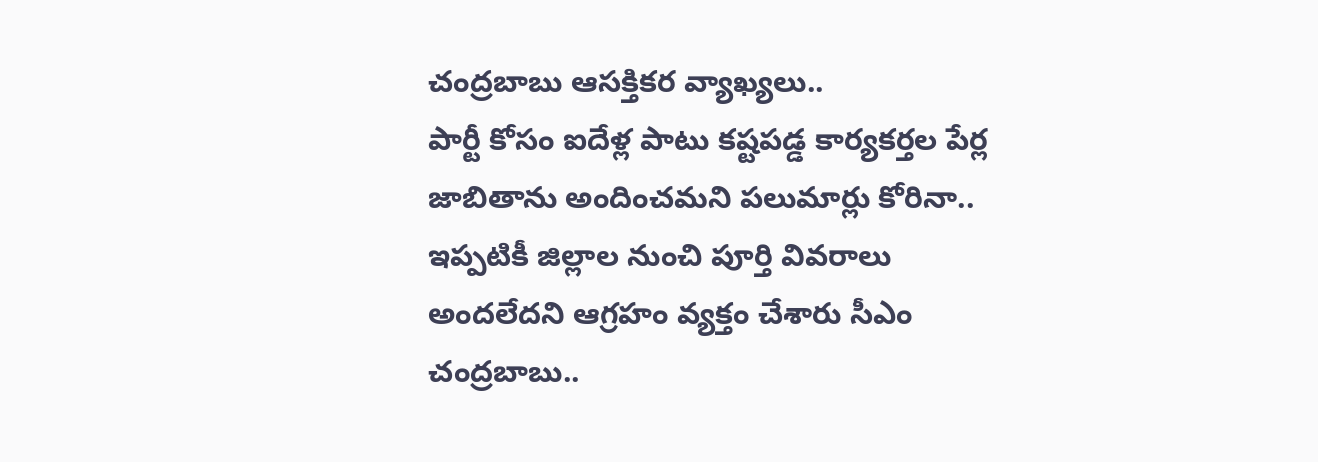చంద్రబాబు ఆసక్తికర వ్యాఖ్యలు..
పార్టీ కోసం ఐదేళ్ల పాటు కష్టపడ్డ కార్యకర్తల పేర్ల జాబితాను అందించమని పలుమార్లు కోరినా.. ఇప్పటికీ జిల్లాల నుంచి పూర్తి వివరాలు అందలేదని ఆగ్రహం వ్యక్తం చేశారు సీఎం చంద్రబాబు..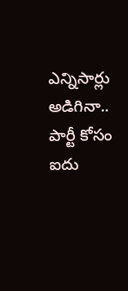ఎన్నిసార్లు అడిగినా.. పార్టీ కోసం ఐదు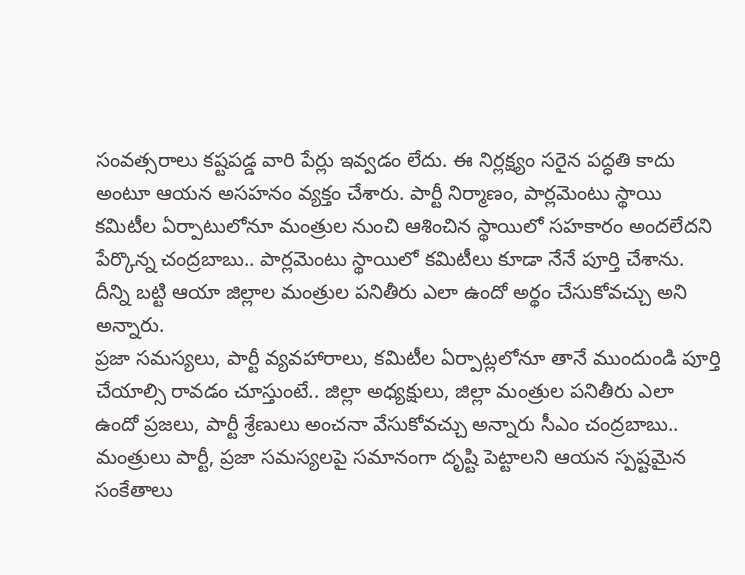సంవత్సరాలు కష్టపడ్డ వారి పేర్లు ఇవ్వడం లేదు. ఈ నిర్లక్ష్యం సరైన పద్ధతి కాదు అంటూ ఆయన అసహనం వ్యక్తం చేశారు. పార్టీ నిర్మాణం, పార్లమెంటు స్థాయి కమిటీల ఏర్పాటులోనూ మంత్రుల నుంచి ఆశించిన స్థాయిలో సహకారం అందలేదని పేర్కొన్న చంద్రబాబు.. పార్లమెంటు స్థాయిలో కమిటీలు కూడా నేనే పూర్తి చేశాను. దీన్ని బట్టి ఆయా జిల్లాల మంత్రుల పనితీరు ఎలా ఉందో అర్థం చేసుకోవచ్చు అని అన్నారు.
ప్రజా సమస్యలు, పార్టీ వ్యవహారాలు, కమిటీల ఏర్పాట్లలోనూ తానే ముందుండి పూర్తి చేయాల్సి రావడం చూస్తుంటే.. జిల్లా అధ్యక్షులు, జిల్లా మంత్రుల పనితీరు ఎలా ఉందో ప్రజలు, పార్టీ శ్రేణులు అంచనా వేసుకోవచ్చు అన్నారు సీఎం చంద్రబాబు.. మంత్రులు పార్టీ, ప్రజా సమస్యలపై సమానంగా దృష్టి పెట్టాలని ఆయన స్పష్టమైన సంకేతాలు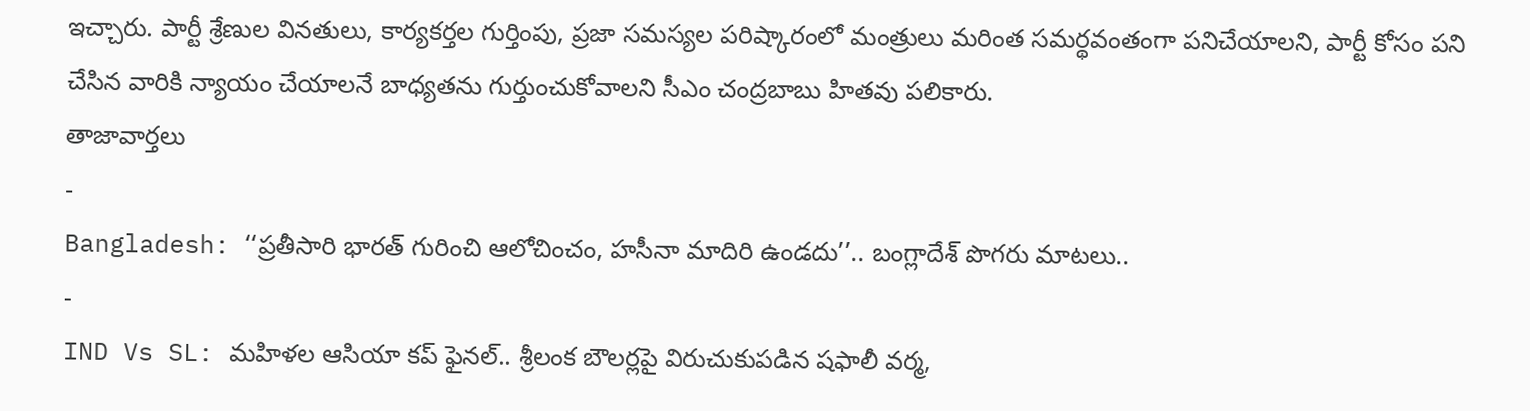ఇచ్చారు. పార్టీ శ్రేణుల వినతులు, కార్యకర్తల గుర్తింపు, ప్రజా సమస్యల పరిష్కారంలో మంత్రులు మరింత సమర్థవంతంగా పనిచేయాలని, పార్టీ కోసం పని చేసిన వారికి న్యాయం చేయాలనే బాధ్యతను గుర్తుంచుకోవాలని సీఎం చంద్రబాబు హితవు పలికారు.
తాజావార్తలు
-
Bangladesh: ‘‘ప్రతీసారి భారత్ గురించి ఆలోచించం, హసీనా మాదిరి ఉండదు’’.. బంగ్లాదేశ్ పొగరు మాటలు..
-
IND Vs SL: మహిళల ఆసియా కప్ ఫైనల్.. శ్రీలంక బౌలర్లపై విరుచుకుపడిన షఫాలీ వర్మ,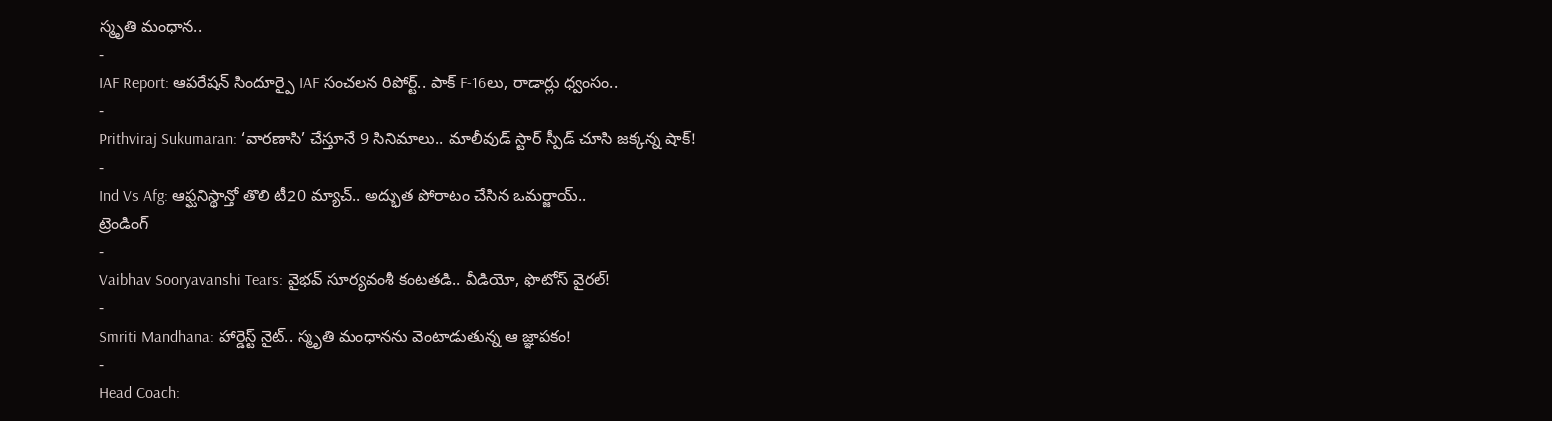స్మృతి మంధాన..
-
IAF Report: ఆపరేషన్ సిందూర్పై IAF సంచలన రిపోర్ట్.. పాక్ F-16లు, రాడార్లు ధ్వంసం..
-
Prithviraj Sukumaran: ‘వారణాసి’ చేస్తూనే 9 సినిమాలు.. మాలీవుడ్ స్టార్ స్పీడ్ చూసి జక్కన్న షాక్!
-
Ind Vs Afg: ఆఫ్ఘనిస్థాన్తో తొలి టీ20 మ్యాచ్.. అద్భుత పోరాటం చేసిన ఒమర్జాయ్..
ట్రెండింగ్
-
Vaibhav Sooryavanshi Tears: వైభవ్ సూర్యవంశీ కంటతడి.. వీడియో, ఫొటోస్ వైరల్!
-
Smriti Mandhana: హార్డెస్ట్ నైట్.. స్మృతి మంధానను వెంటాడుతున్న ఆ జ్ఞాపకం!
-
Head Coach: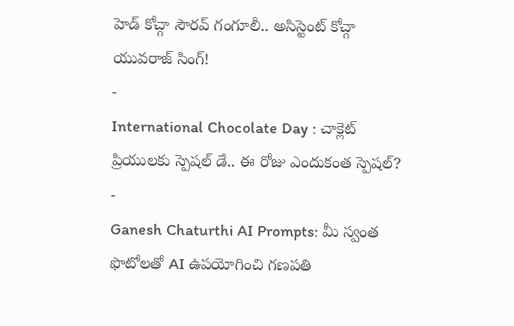హెడ్ కోచ్గా సౌరవ్ గంగూలీ.. అసిస్టెంట్ కోచ్గా యువరాజ్ సింగ్!
-
International Chocolate Day : చాక్లెట్ ప్రియులకు స్పెషల్ డే.. ఈ రోజు ఎందుకంత స్పెషల్?
-
Ganesh Chaturthi AI Prompts: మీ స్వంత ఫొటోలతో AI ఉపయోగించి గణపతి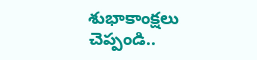శుభాకాంక్షలు చెప్పండి..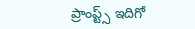ప్రాంప్ట్స్ ఇదిగో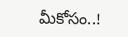మీకోసం..!